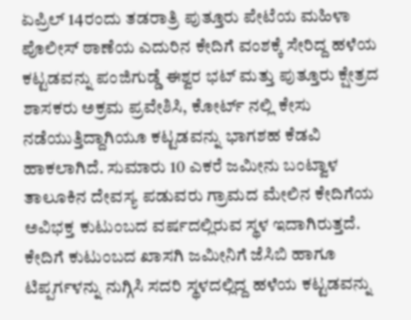ಏಪ್ರಿಲ್ 14ರಂದು ತಡರಾತ್ರಿ ಪುತ್ತೂರು ಪೇಟೆಯ ಮಹಿಳಾ ಪೊಲೀಸ್ ಠಾಣೆಯ ಎದುರಿನ ಕೇದಿಗೆ ವಂಶಕ್ಕೆ ಸೇರಿದ್ದ ಹಳೆಯ ಕಟ್ಟಡವನ್ನು ಪಂಜಿಗುಡ್ಡೆ ಈಶ್ವರ ಭಟ್ ಮತ್ತು ಪುತ್ತೂರು ಕ್ಷೇತ್ರದ ಶಾಸಕರು ಅಕ್ರಮ ಪ್ರವೇಶಿಸಿ, ಕೋರ್ಟ್ ನಲ್ಲಿ ಕೇಸು ನಡೆಯುತ್ತಿದ್ದಾಗಿಯೂ ಕಟ್ಟಡವನ್ನು ಭಾಗಶಹ ಕೆಡವಿ ಹಾಕಲಾಗಿದೆ. ಸುಮಾರು 10 ಎಕರೆ ಜಮೀನು ಬಂಟ್ವಾಳ ತಾಲೂಕಿನ ದೇವಸ್ಯ ಪಡುವರು ಗ್ರಾಮದ ಮೇಲಿನ ಕೇದಿಗೆಯ ಅವಿಭಕ್ತ ಕುಟುಂಬದ ವರ್ಷದಲ್ಲಿರುವ ಸ್ಥಳ ಇದಾಗಿರುತ್ತದೆ. ಕೇದಿಗೆ ಕುಟುಂಬದ ಖಾಸಗಿ ಜಮೀನಿಗೆ ಜೆಸಿಬಿ ಹಾಗೂ ಟಿಪ್ಪರ್ಗಳನ್ನು ನುಗ್ಗಿಸಿ ಸದರಿ ಸ್ಥಳದಲ್ಲಿದ್ದ ಹಳೆಯ ಕಟ್ಟಡವನ್ನು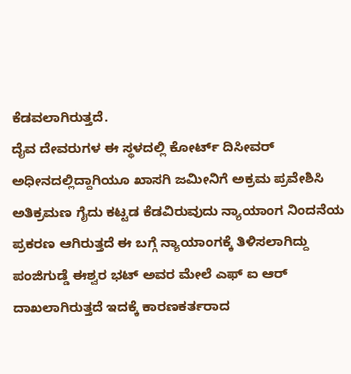ಕೆಡವಲಾಗಿರುತ್ತದೆ.
ದೈವ ದೇವರುಗಳ ಈ ಸ್ಥಳದಲ್ಲಿ ಕೋರ್ಟ್ ದಿಸೀವರ್ ಅಧೀನದಲ್ಲಿದ್ದಾಗಿಯೂ ಖಾಸಗಿ ಜಮೀನಿಗೆ ಅಕ್ರಮ ಪ್ರವೇಶಿಸಿ ಅತಿಕ್ರಮಣ ಗೈದು ಕಟ್ಟಡ ಕೆಡವಿರುವುದು ನ್ಯಾಯಾಂಗ ನಿಂದನೆಯ ಪ್ರಕರಣ ಆಗಿರುತ್ತದೆ ಈ ಬಗ್ಗೆ ನ್ಯಾಯಾಂಗಕ್ಕೆ ತಿಳಿಸಲಾಗಿದ್ದು ಪಂಜಿಗುಡ್ಡೆ ಈಶ್ವರ ಭಟ್ ಅವರ ಮೇಲೆ ಎಫ್ ಐ ಆರ್ ದಾಖಲಾಗಿರುತ್ತದೆ ಇದಕ್ಕೆ ಕಾರಣಕರ್ತರಾದ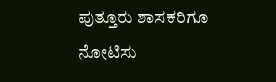ಪುತ್ತೂರು ಶಾಸಕರಿಗೂ ನೋಟಿಸು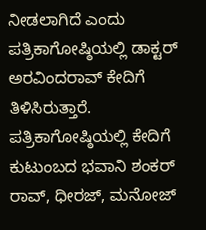ನೀಡಲಾಗಿದೆ ಎಂದು ಪತ್ರಿಕಾಗೋಷ್ಠಿಯಲ್ಲಿ ಡಾಕ್ಟರ್ ಅರವಿಂದರಾವ್ ಕೇದಿಗೆ ತಿಳಿಸಿರುತ್ತಾರೆ.
ಪತ್ರಿಕಾಗೋಷ್ಠಿಯಲ್ಲಿ ಕೇದಿಗೆ ಕುಟುಂಬದ ಭವಾನಿ ಶಂಕರ್ ರಾವ್, ಧೀರಜ್, ಮನೋಜ್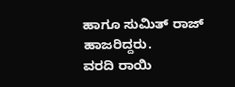ಹಾಗೂ ಸುಮಿತ್ ರಾಜ್ ಹಾಜರಿದ್ದರು.
ವರದಿ ರಾಯಿ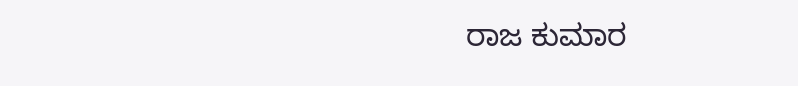ರಾಜ ಕುಮಾರ